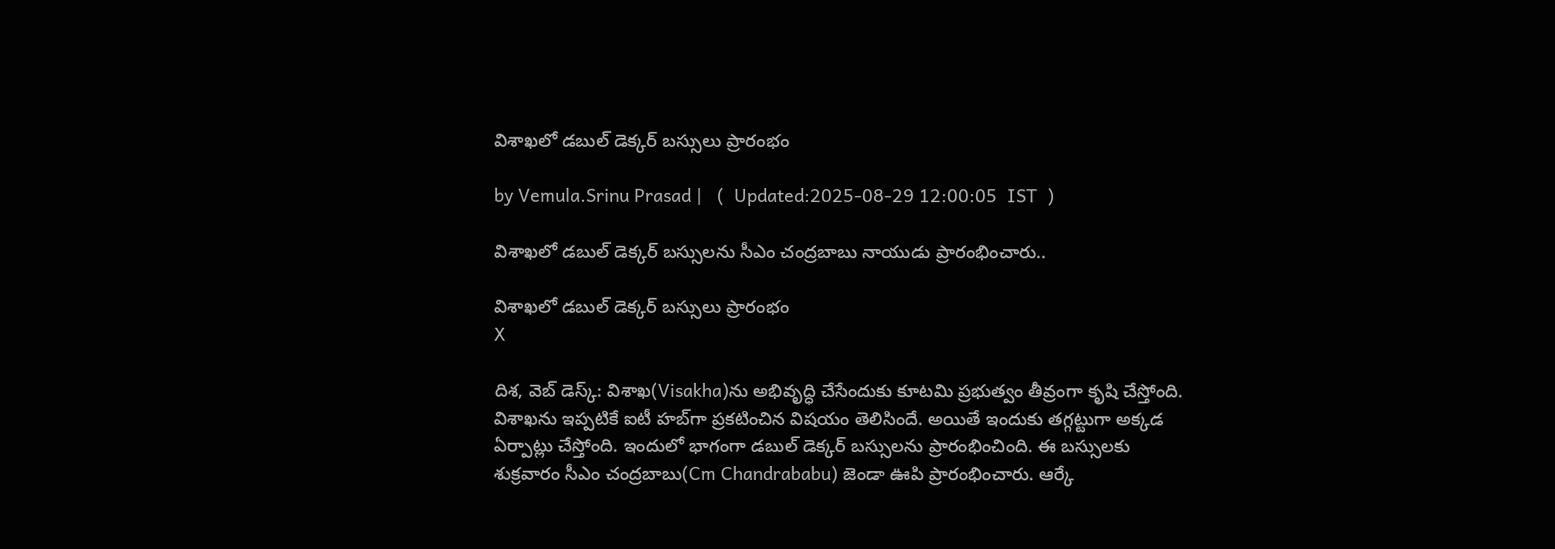విశాఖలో డబుల్‌ డెక్కర్‌ బస్సులు ప్రారంభం

by Vemula.Srinu Prasad |   (  Updated:2025-08-29 12:00:05  IST  )

విశాఖలో డబుల్‌ డెక్కర్‌ బస్సులను సీఎం చంద్రబాబు నాయుడు ప్రారంభించారు..

విశాఖలో డబుల్‌ డెక్కర్‌ బస్సులు ప్రారంభం
X

దిశ, వెబ్ డెస్క్: విశాఖ(Visakha)ను అభివృద్ధి చేసేందుకు కూటమి ప్రభుత్వం తీవ్రంగా కృషి చేస్తోంది. విశాఖను ఇప్పటికే ఐటీ హబ్‌గా ప్రకటించిన విషయం తెలిసిందే. అయితే ఇందుకు తగ్గట్టుగా అక్కడ ఏర్పాట్లు చేస్తోంది. ఇందులో భాగంగా డబుల్‌ డెక్కర్‌ బస్సులను ప్రారంభించింది. ఈ బస్సులకు శుక్రవారం సీఎం చంద్రబాబు(Cm Chandrababu) జెండా ఊపి ప్రారంభించారు. ఆర్కే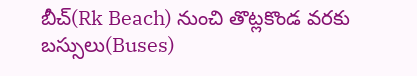బీచ్‌(Rk Beach) నుంచి తొట్లకొండ వరకు బస్సులు(Buses)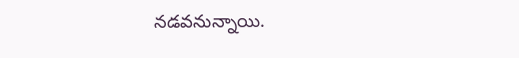నడవనున్నాయి.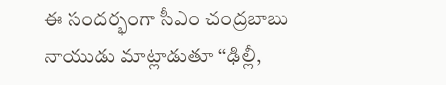ఈ సందర్భంగా సీఎం చంద్రబాబు నాయుడు మాట్లాడుతూ ‘‘ఢిల్లీ,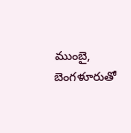ముంబై, బెంగళూరుతో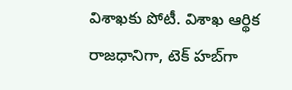విశాఖకు పోటీ. విశాఖ ఆర్థిక రాజధానిగా, టెక్‌ హబ్‌గా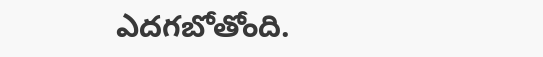ఎదగబోతోంది.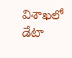విశాఖలో డేటా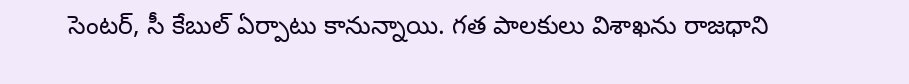సెంటర్‌, సీ కేబుల్ ఏర్పాటు కానున్నాయి. గత పాలకులు విశాఖను రాజధాని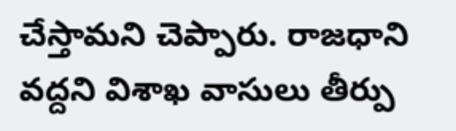చేస్తామని చెప్పారు. రాజధాని వద్దని విశాఖ వాసులు తీర్పు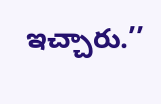ఇచ్చారు.’’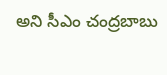అని సీఎం చంద్రబాబు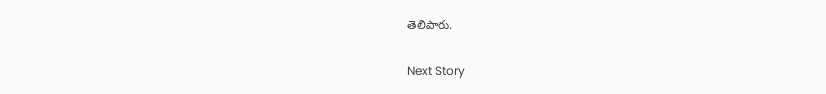తెలిపారు.

Next Story